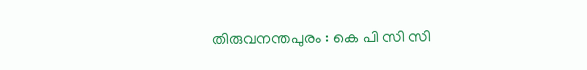തിരുവനന്തപുരം : കെ പി സി സി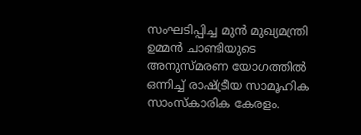സംഘടിപ്പിച്ച മുൻ മുഖ്യമന്ത്രി ഉമ്മൻ ചാണ്ടിയുടെ അനുസ്മരണ യോഗത്തിൽ ഒന്നിച്ച് രാഷ്ട്രീയ സാമൂഹിക സാംസ്കാരിക കേരളം.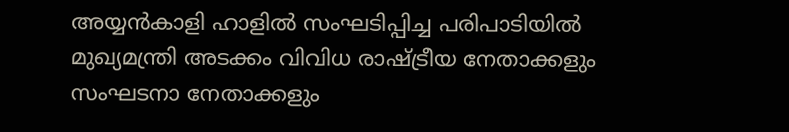അയ്യൻകാളി ഹാളിൽ സംഘടിപ്പിച്ച പരിപാടിയിൽ മുഖ്യമന്ത്രി അടക്കം വിവിധ രാഷ്ട്രീയ നേതാക്കളും സംഘടനാ നേതാക്കളും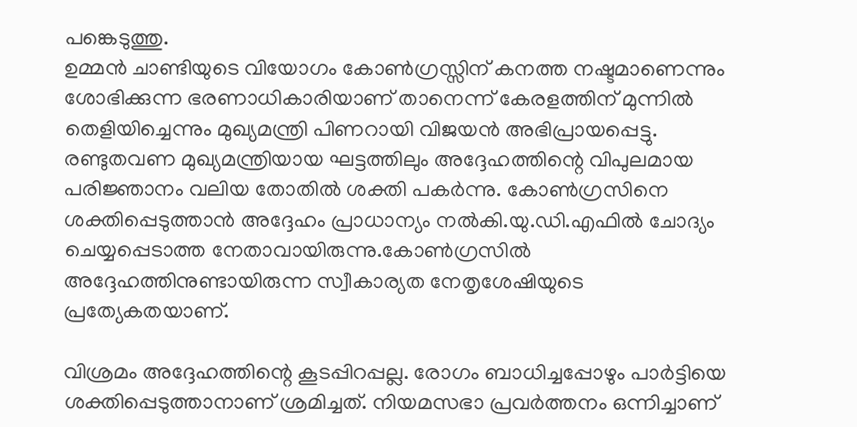പങ്കെടുത്തു.
ഉമ്മൻ ചാണ്ടിയുടെ വിയോഗം കോൺഗ്രസ്സിന് കനത്ത നഷ്ടമാണെന്നും ശോഭിക്കുന്ന ഭരണാധികാരിയാണ് താനെന്ന് കേരളത്തിന് മുന്നിൽ തെളിയിച്ചെന്നും മുഖ്യമന്ത്രി പിണറായി വിജയൻ അഭിപ്രായപ്പെട്ടു. രണ്ടുതവണ മുഖ്യമന്ത്രിയായ ഘട്ടത്തിലും അദ്ദേഹത്തിന്റെ വിപുലമായ പരിജ്ഞാനം വലിയ തോതിൽ ശക്തി പകർന്നു. കോൺഗ്രസിനെ ശക്തിപ്പെടുത്താൻ അദ്ദേഹം പ്രാധാന്യം നൽകി.യു.ഡി.എഫിൽ ചോദ്യം ചെയ്യപ്പെടാത്ത നേതാവായിരുന്നു.കോൺഗ്രസിൽ അദ്ദേഹത്തിനുണ്ടായിരുന്ന സ്വീകാര്യത നേതൃശേഷിയുടെ പ്രത്യേകതയാണ്.

വിശ്രമം അദ്ദേഹത്തിന്റെ കൂടപ്പിറപ്പല്ല. രോഗം ബാധിച്ചപ്പോഴും പാർട്ടിയെ ശക്തിപ്പെടുത്താനാണ് ശ്രമിച്ചത്. നിയമസഭാ പ്രവർത്തനം ഒന്നിച്ചാണ്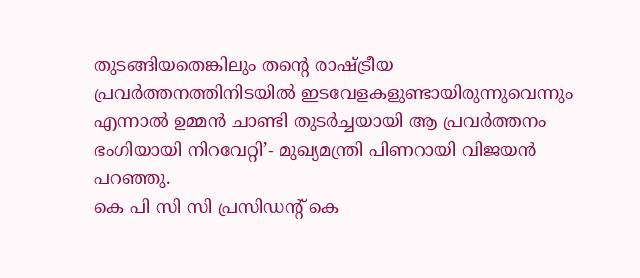തുടങ്ങിയതെങ്കിലും തന്റെ രാഷ്ട്രീയ പ്രവർത്തനത്തിനിടയിൽ ഇടവേളകളുണ്ടായിരുന്നുവെന്നും എന്നാൽ ഉമ്മൻ ചാണ്ടി തുടർച്ചയായി ആ പ്രവർത്തനം ഭംഗിയായി നിറവേറ്റി’- മുഖ്യമന്ത്രി പിണറായി വിജയൻ പറഞ്ഞു.
കെ പി സി സി പ്രസിഡന്റ് കെ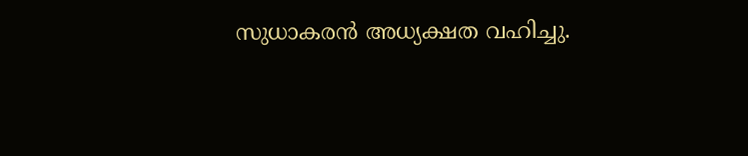സുധാകരൻ അധ്യക്ഷത വഹിച്ചു.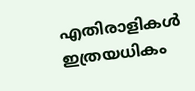എതിരാളികൾ ഇത്രയധികം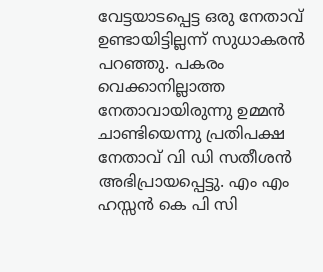വേട്ടയാടപ്പെട്ട ഒരു നേതാവ് ഉണ്ടായിട്ടില്ലന്ന് സുധാകരൻ പറഞ്ഞു. പകരം വെക്കാനില്ലാത്ത നേതാവായിരുന്നു ഉമ്മൻ ചാണ്ടിയെന്നു പ്രതിപക്ഷ നേതാവ് വി ഡി സതീശൻ അഭിപ്രായപ്പെട്ടു. എം എം ഹസ്സൻ കെ പി സി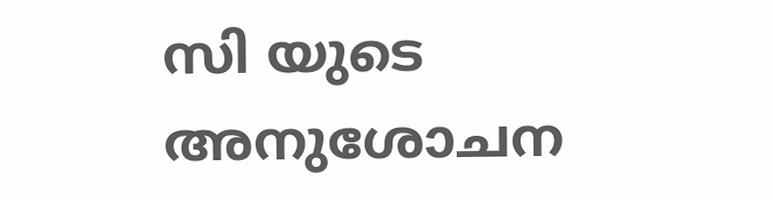സി യുടെ അനുശോചന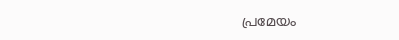പ്രമേയം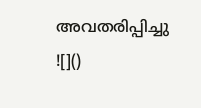അവതരിപ്പിച്ചു
![]()